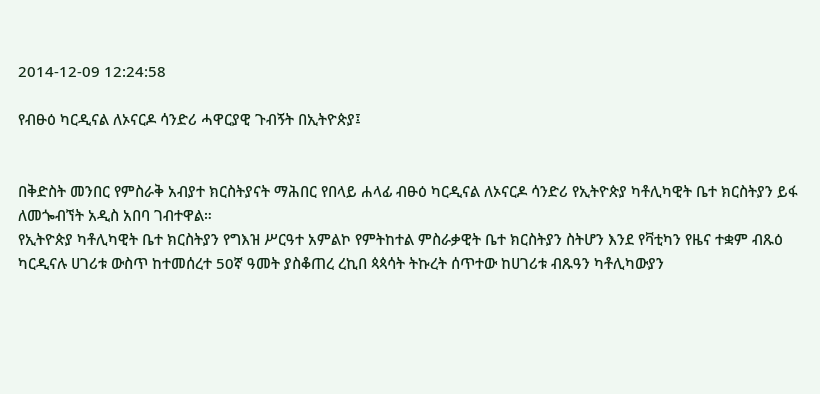2014-12-09 12:24:58

የብፁዕ ካርዲናል ለኦናርዶ ሳንድሪ ሓዋርያዊ ጉብኝት በኢትዮጵያ፤


በቅድስት መንበር የምስራቅ አብያተ ክርስትያናት ማሕበር የበላይ ሐላፊ ብፁዕ ካርዲናል ለኦናርዶ ሳንድሪ የኢትዮጵያ ካቶሊካዊት ቤተ ክርስትያን ይፋ ለመጐብኘት አዲስ አበባ ገብተዋል።
የኢትዮጵያ ካቶሊካዊት ቤተ ክርስትያን የግእዝ ሥርዓተ አምልኮ የምትከተል ምስራቃዊት ቤተ ክርስትያን ስትሆን እንደ የቫቲካን የዜና ተቋም ብጹዕ ካርዲናሉ ሀገሪቱ ውስጥ ከተመሰረተ 50ኛ ዓመት ያስቆጠረ ረኪበ ጳጳሳት ትኩረት ሰጥተው ከሀገሪቱ ብጹዓን ካቶሊካውያን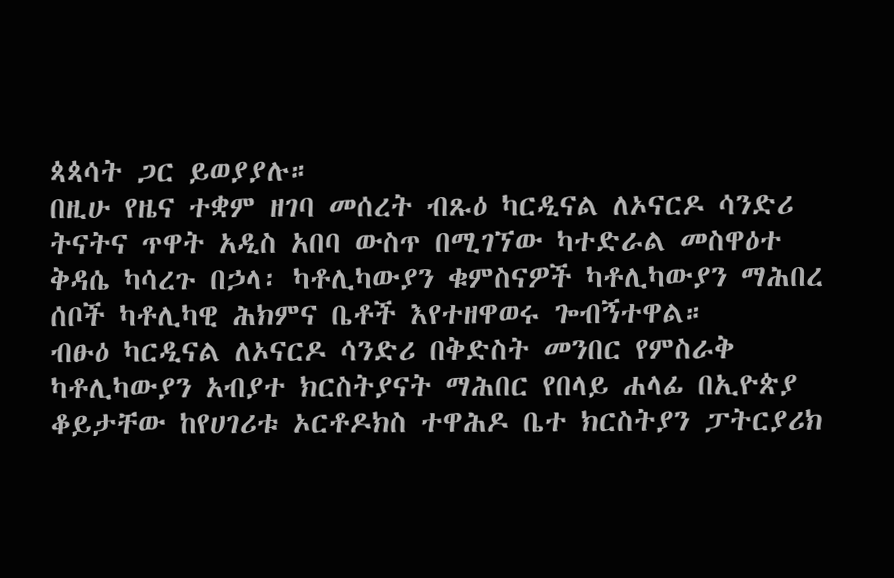ጳጳሳት ጋር ይወያያሉ።
በዚሁ የዜና ተቋም ዘገባ መሰረት ብጹዕ ካርዲናል ለኦናርዶ ሳንድሪ ትናትና ጥዋት አዲስ አበባ ውስጥ በሚገኘው ካተድራል መስዋዕተ ቅዳሴ ካሳረጉ በኃላ፡ ካቶሊካውያን ቁምስናዎች ካቶሊካውያን ማሕበረ ሰቦች ካቶሊካዊ ሕክምና ቤቶች እየተዘዋወሩ ጐብኝተዋል።
ብፁዕ ካርዲናል ለኦናርዶ ሳንድሪ በቅድስት መንበር የምስራቅ ካቶሊካውያን አብያተ ክርስትያናት ማሕበር የበላይ ሐላፊ በኢዮጵያ ቆይታቸው ከየሀገሪቱ ኦርቶዶክስ ተዋሕዶ ቤተ ክርስትያን ፓትርያሪክ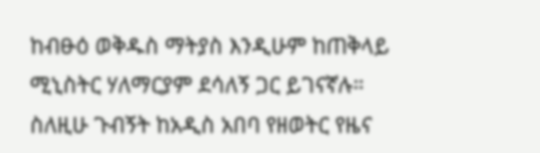ከብፁዕ ወቅዱስ ማትያስ እንዲሁም ከጠቅላይ ሚኒስትር ሃለማርያም ደሳለኝ ጋር ይገናኛሉ።
ስለዚሁ ጉብኝት ከአዲስ አበባ የዘወትር የዜና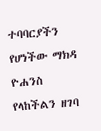ተባባርያችን የሆነችው ማክዳ ዮሐንስ የላከችልን ዘገባ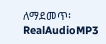ለማደመጥ፡ RealAudioMP3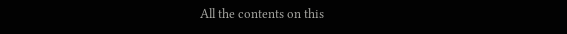All the contents on this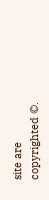site are copyrighted ©.